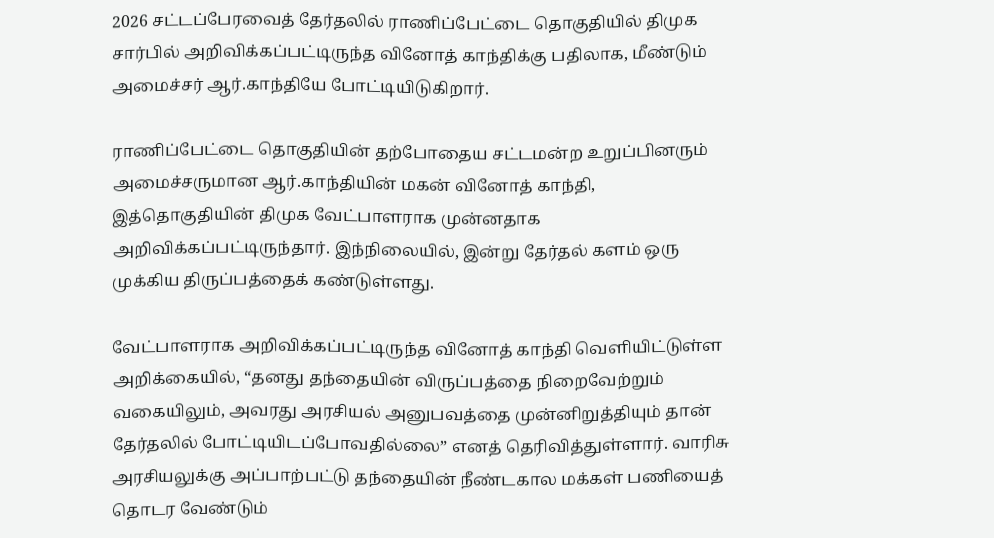2026 சட்டப்பேரவைத் தேர்தலில் ராணிப்பேட்டை தொகுதியில் திமுக சார்பில் அறிவிக்கப்பட்டிருந்த வினோத் காந்திக்கு பதிலாக, மீண்டும் அமைச்சர் ஆர்.காந்தியே போட்டியிடுகிறார்.

ராணிப்பேட்டை தொகுதியின் தற்போதைய சட்டமன்ற உறுப்பினரும் அமைச்சருமான ஆர்.காந்தியின் மகன் வினோத் காந்தி, இத்தொகுதியின் திமுக வேட்பாளராக முன்னதாக அறிவிக்கப்பட்டிருந்தார். இந்நிலையில், இன்று தேர்தல் களம் ஒரு முக்கிய திருப்பத்தைக் கண்டுள்ளது.

வேட்பாளராக அறிவிக்கப்பட்டிருந்த வினோத் காந்தி வெளியிட்டுள்ள அறிக்கையில், “தனது தந்தையின் விருப்பத்தை நிறைவேற்றும் வகையிலும், அவரது அரசியல் அனுபவத்தை முன்னிறுத்தியும் தான் தேர்தலில் போட்டியிடப்போவதில்லை” எனத் தெரிவித்துள்ளார். வாரிசு அரசியலுக்கு அப்பாற்பட்டு தந்தையின் நீண்டகால மக்கள் பணியைத் தொடர வேண்டும்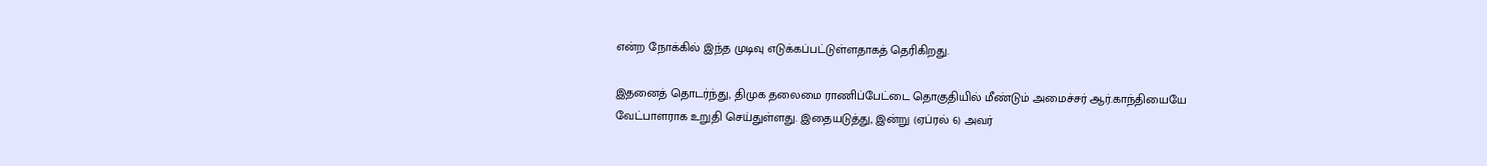என்ற நோக்கில் இந்த முடிவு எடுக்கப்பட்டுள்ளதாகத் தெரிகிறது.

இதனைத் தொடர்ந்து, திமுக தலைமை ராணிப்பேட்டை தொகுதியில் மீண்டும் அமைச்சர் ஆர்.காந்தியையே வேட்பாளராக உறுதி செய்துள்ளது. இதையடுத்து, இன்று (ஏப்ரல் 6) அவர்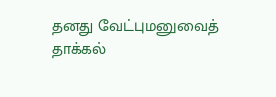தனது வேட்புமனுவைத் தாக்கல்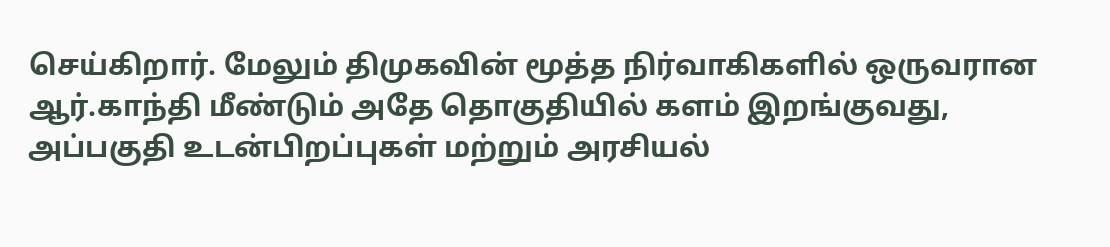செய்கிறார். மேலும் திமுகவின் மூத்த நிர்வாகிகளில் ஒருவரான ஆர்.காந்தி மீண்டும் அதே தொகுதியில் களம் இறங்குவது, அப்பகுதி உடன்பிறப்புகள் மற்றும் அரசியல்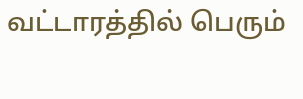வட்டாரத்தில் பெரும்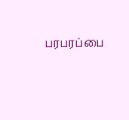பரபரப்பை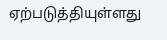ஏற்படுத்தியுள்ளது